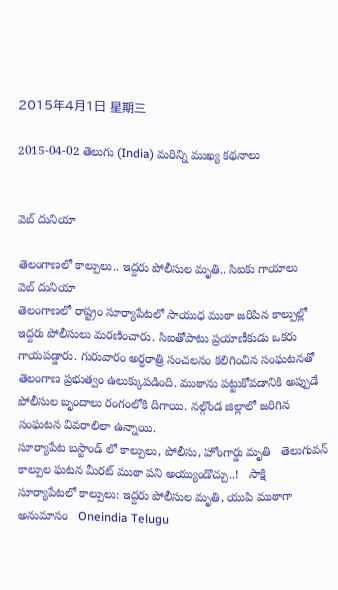2015年4月1日 星期三

2015-04-02 తెలుగు (India) మరిన్ని ముఖ్య కథనాలు


వెబ్ దునియా

తెలంగాణలో కాల్పులు.. ఇద్దరు పోలీసుల మృతి.. సిఐకు గాయాలు
వెబ్ దునియా
తెలంగాణలో రాష్ట్రం సూర్యాపేటలో సాయుధ ముఠా జరిపిన కాల్పుల్లో ఇద్దరు పోలీసులు మరణించారు. సిఐతోపాటు ప్రయాణీకుడు ఒకరు గాయపడ్డారు. గురువారం అర్ధరాత్రి సంచలనం కలిగించిన సంఘటనతో తెలంగాణ ప్రభుత్వం ఉలుక్కుపడింది. ముఠాను పట్టుకోవడానికి అప్పుడే పోలీసుల బృందాలు రంగంలోకి దిగాయి. నల్గొండ జిల్లాలో జరిగిన సంఘటన వివరాలిలా ఉన్నాయి.
సూర్యాపేట బస్టాండ్ లో కాల్పులు, పోలీసు, హోంగార్డు మృతి   తెలుగువన్
కాల్పుల ఘటన మీరట్ ముఠా పని అయ్యుండొచ్చు..!   సాక్షి
సూర్యాపేటలో కాల్పులు: ఇద్దరు పోలీసుల మృతి, యుపి ముఠాగా అనుమానం   Oneindia Telugu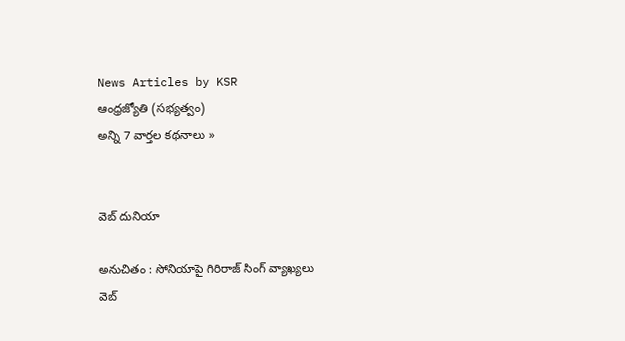News Articles by KSR
ఆంధ్రజ్యోతి (సభ్యత్వం)
అన్ని 7 వార్తల కథనాలు »


వెబ్ దునియా

అనుచితం : సోనియాపై గిరిరాజ్ సింగ్ వ్యాఖ్యలు
వెబ్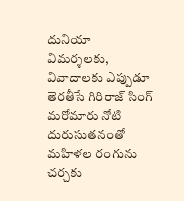దునియా
విమర్శలకు, వివాదాలకు ఎప్పుడూ తెరతీసే గిరిరాజ్ సింగ్ మరోమారు నోటి దురుసుతనంతో మహిళల రంగును చర్చకు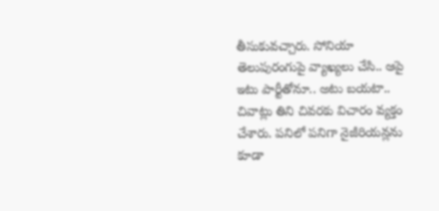తీసుకువచ్చారు. సోనియా తెలుపురంగుపై వ్యాఖ్యలు చేసి.. ఆపై ఇటు పార్టీతోనూ.. అటు బయటా.. చివాట్లు తిని చివరకు విచారం వ్యక్తం చేశారు. పనిలో పనిగా నైజీరియన్లను కూడా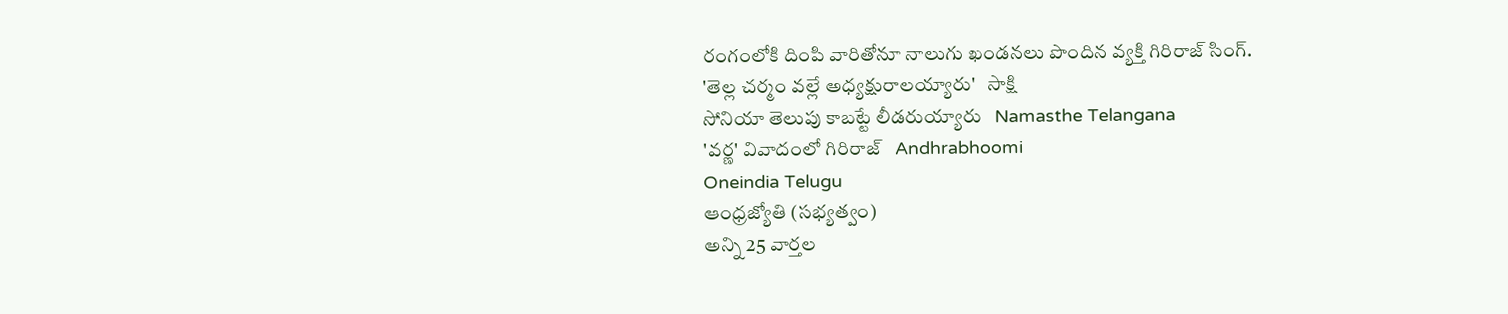రంగంలోకి దింపి వారితోనూ నాలుగు ఖండనలు పొందిన వ్యక్తి గిరిరాజ్ సింగ్.
'తెల్ల చర్మం వల్లే అధ్యక్షురాలయ్యారు'   సాక్షి
సోనియా తెలుపు కాబట్టే లీడరుయ్యారు   Namasthe Telangana
'వర్ణ' వివాదంలో గిరిరాజ్   Andhrabhoomi
Oneindia Telugu
ఆంధ్రజ్యోతి (సభ్యత్వం)
అన్ని 25 వార్తల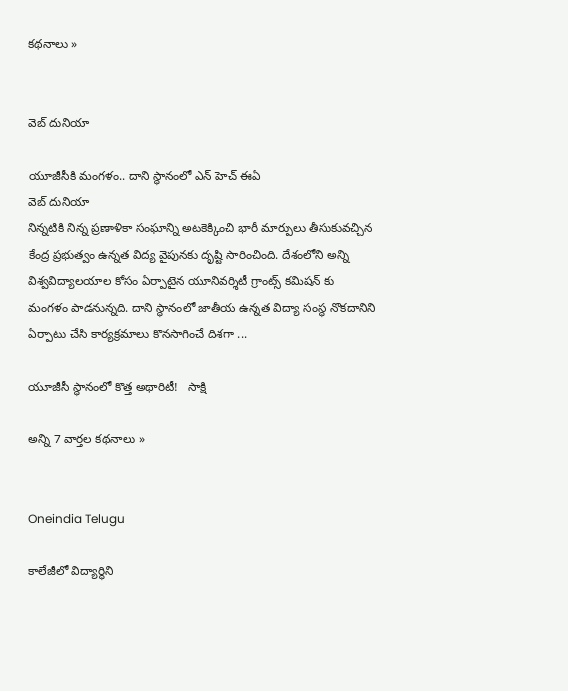కథనాలు »


వెబ్ దునియా

యూజీసీకి మంగళం.. దాని స్థానంలో ఎన్ హెచ్ ఈఏ
వెబ్ దునియా
నిన్నటికి నిన్న ప్రణాళికా సంఘాన్ని అటకెక్కించి భారీ మార్పులు తీసుకువచ్చిన కేంద్ర ప్రభుత్వం ఉన్నత విద్య వైపునకు దృష్టి సారించింది. దేశంలోని అన్ని విశ్వవిద్యాలయాల కోసం ఏర్పాటైన యూనివర్శిటీ గ్రాంట్స్ కమిషన్ కు మంగళం పాడనున్నది. దాని స్థానంలో జాతీయ ఉన్నత విద్యా సంస్థ నొకదానిని ఏర్పాటు చేసి కార్యక్రమాలు కొనసాగించే దిశగా ...

యూజీసీ స్థానంలో కొత్త అథారిటీ!   సాక్షి

అన్ని 7 వార్తల కథనాలు »


Oneindia Telugu

కాలేజీలో విద్యార్థిని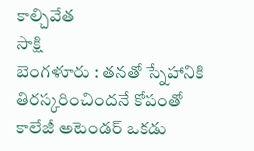కాల్చివేత
సాక్షి
బెంగళూరు : తనతో స్నేహానికి తిరస్కరించిందనే కోపంతో కాలేజీ అటెండర్ ఒకడు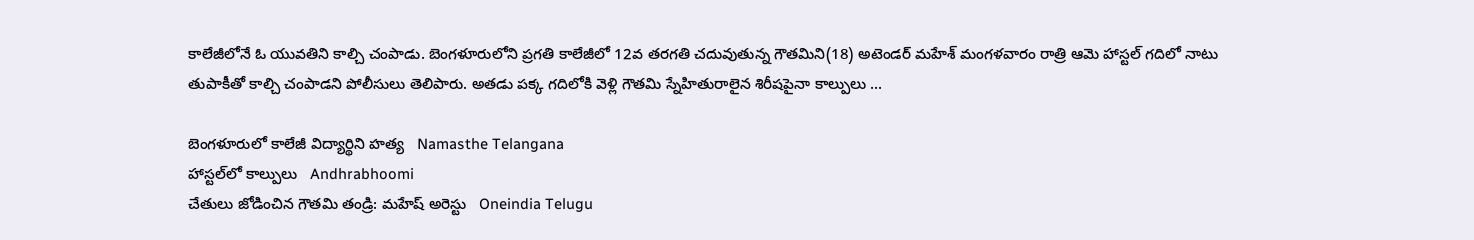కాలేజీలోనే ఓ యువతిని కాల్చి చంపాడు. బెంగళూరులోని ప్రగతి కాలేజీలో 12వ తరగతి చదువుతున్న గౌతమిని(18) అటెండర్ మహేశ్ మంగళవారం రాత్రి ఆమె హాస్టల్ గదిలో నాటు తుపాకీతో కాల్చి చంపాడని పోలీసులు తెలిపారు. అతడు పక్క గదిలోకి వెళ్లి గౌతమి స్నేహితురాలైన శిరీషపైనా కాల్పులు ...

బెంగళూరులో కాలేజీ విద్యార్థిని హత్య   Namasthe Telangana
హాస్టల్‌లో కాల్పులు   Andhrabhoomi
చేతులు జోడించిన గౌతమి తండ్రి: మహేష్ అరెస్టు   Oneindia Telugu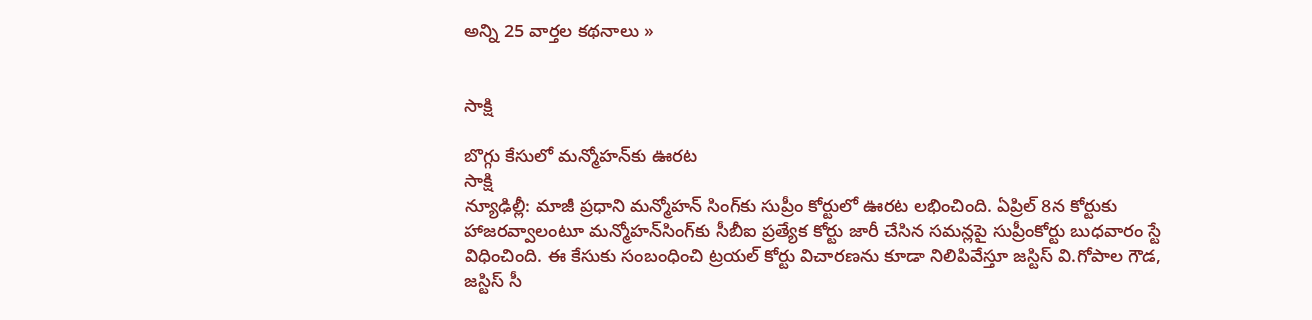అన్ని 25 వార్తల కథనాలు »


సాక్షి

బొగ్గు కేసులో మన్మోహన్‌కు ఊరట
సాక్షి
న్యూఢిల్లీ: మాజీ ప్రధాని మన్మోహన్ సింగ్‌కు సుప్రీం కోర్టులో ఊరట లభించింది. ఏప్రిల్ 8న కోర్టుకు హాజరవ్వాలంటూ మన్మోహన్‌సింగ్‌కు సీబీఐ ప్రత్యేక కోర్టు జారీ చేసిన సమన్లపై సుప్రీంకోర్టు బుధవారం స్టే విధించింది. ఈ కేసుకు సంబంధించి ట్రయల్ కోర్టు విచారణను కూడా నిలిపివేస్తూ జస్టిస్ వి.గోపాల గౌడ, జస్టిస్ సీ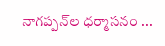నాగప్పన్‌ల ధర్మాసనం ...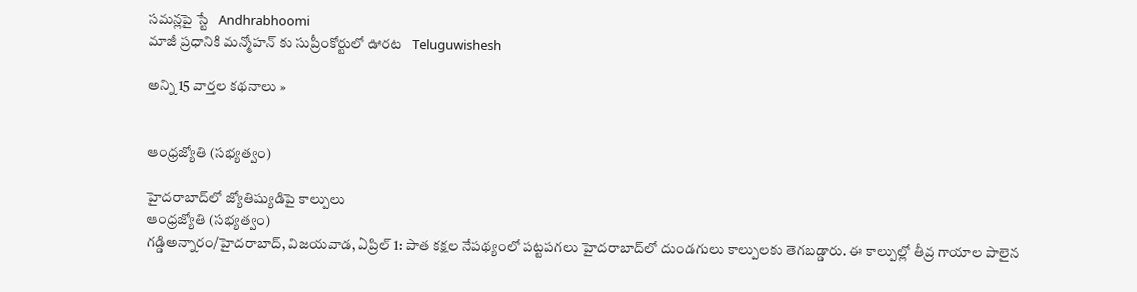సమన్లపై స్టే   Andhrabhoomi
మాజీ ప్రధానికి మన్మోహన్ కు సుప్రీంకోర్టులో ఊరట   Teluguwishesh

అన్ని 15 వార్తల కథనాలు »


ఆంధ్రజ్యోతి (సభ్యత్వం)

హైదరాబాద్‌లో జ్యోతిష్యుడిపై కాల్పులు
ఆంధ్రజ్యోతి (సభ్యత్వం)
గడ్డిఅన్నారం/హైదరాబాద్‌, విజయవాడ, ఏప్రిల్‌ 1: పాత కక్షల నేపథ్యంలో పట్టపగలు హైదరాబాద్‌లో దుండగులు కాల్పులకు తెగబడ్డారు. ఈ కాల్పుల్లో తీవ్ర గాయాల పాలైన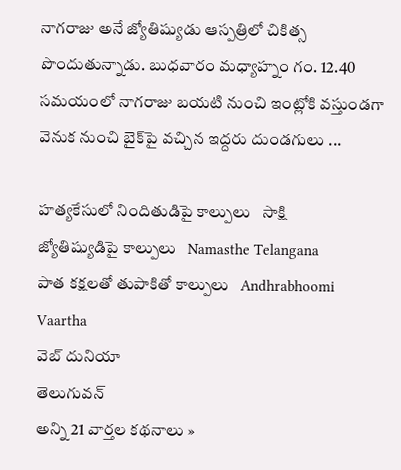నాగరాజు అనే జ్యోతిష్యుడు ఆస్పత్రిలో చికిత్స పొందుతున్నాడు. బుధవారం మధ్యాహ్నం గం. 12.40 సమయంలో నాగరాజు బయటి నుంచి ఇంట్లోకి వస్తుండగా వెనుక నుంచి బైక్‌పై వచ్చిన ఇద్దరు దుండగులు ...

హత్యకేసులో నిందితుడిపై కాల్పులు   సాక్షి
జ్యోతిష్యుడిపై కాల్పులు   Namasthe Telangana
పాత కక్షలతో తుపాకితో కాల్పులు   Andhrabhoomi
Vaartha
వెబ్ దునియా
తెలుగువన్
అన్ని 21 వార్తల కథనాలు »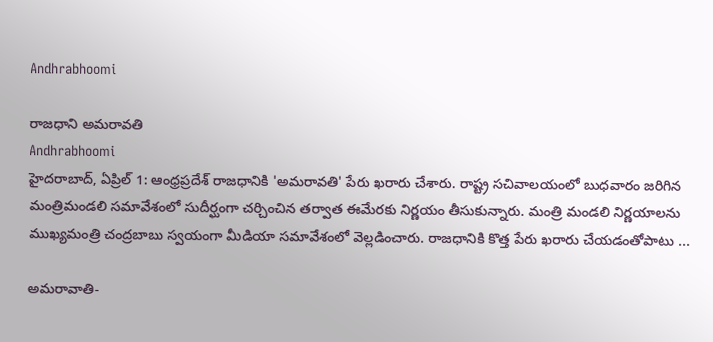Andhrabhoomi

రాజధాని అమరావతి
Andhrabhoomi
హైదరాబాద్, ఏప్రిల్ 1: ఆంధ్రప్రదేశ్ రాజధానికి 'అమరావతి' పేరు ఖరారు చేశారు. రాష్ట్ర సచివాలయంలో బుధవారం జరిగిన మంత్రిమండలి సమావేశంలో సుదీర్ఘంగా చర్చించిన తర్వాత ఈమేరకు నిర్ణయం తీసుకున్నారు. మంత్రి మండలి నిర్ణయాలను ముఖ్యమంత్రి చంద్రబాబు స్వయంగా మీడియా సమావేశంలో వెల్లడించారు. రాజధానికి కొత్త పేరు ఖరారు చేయడంతోపాటు ...

అమరావాతి-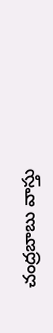చంద్రబాబు వాస్తు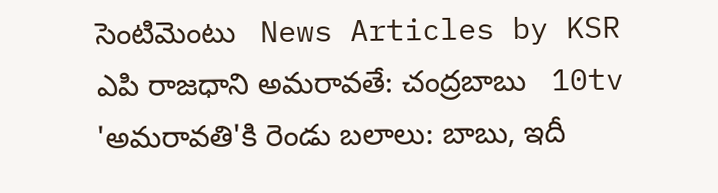సెంటిమెంటు   News Articles by KSR
ఎపి రాజధాని అమరావతే: చంద్రబాబు   10tv
'అమరావతి'కి రెండు బలాలు: బాబు, ఇదీ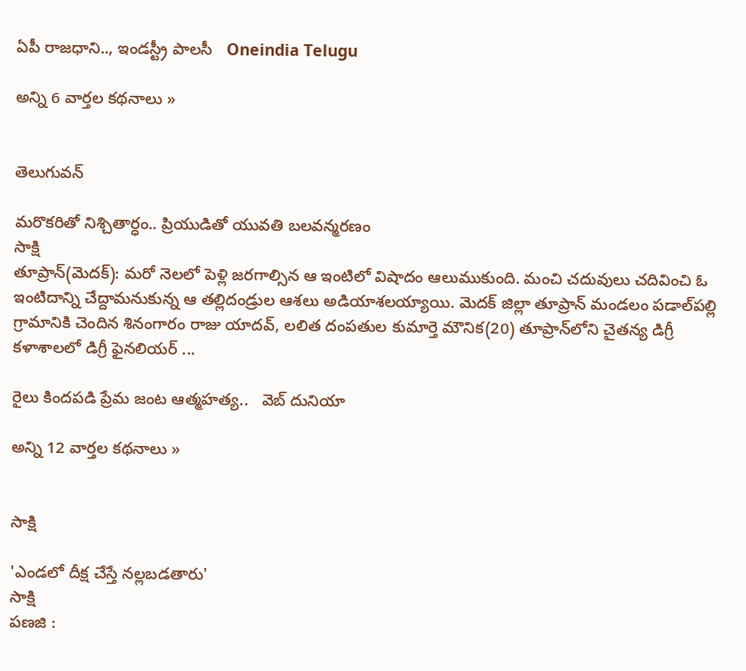ఏపీ రాజధాని.., ఇండస్ట్రీ పాలసీ   Oneindia Telugu

అన్ని 6 వార్తల కథనాలు »


తెలుగువన్

మరొకరితో నిశ్చితార్ధం.. ప్రియుడితో యువతి బలవన్మరణం
సాక్షి
తూప్రాన్(మెదక్): మరో నెలలో పెళ్లి జరగాల్సిన ఆ ఇంటిలో విషాదం ఆలుముకుంది. మంచి చదువులు చదివించి ఓ ఇంటిదాన్ని చేద్దామనుకున్న ఆ తల్లిదండ్రుల ఆశలు అడియాశలయ్యాయి. మెదక్ జిల్లా తూప్రాన్ మండలం పడాల్‌పల్లి గ్రామానికి చెందిన శినంగారం రాజు యాదవ్, లలిత దంపతుల కుమార్తె మౌనిక(20) తూప్రాన్‌లోని చైతన్య డిగ్రీ కళాశాలలో డిగ్రీ ఫైనలియర్ ...

రైలు కిందపడి ప్రేమ జంట ఆత్మహత్య..   వెబ్ దునియా

అన్ని 12 వార్తల కథనాలు »


సాక్షి

'ఎండలో దీక్ష చేస్తే నల్లబడతారు'
సాక్షి
పణజి :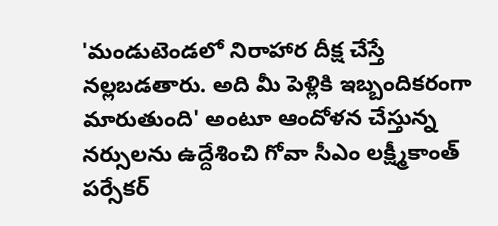'మండుటెండలో నిరాహార దీక్ష చేస్తే నల్లబడతారు. అది మీ పెళ్లికి ఇబ్బందికరంగా మారుతుంది' అంటూ ఆందోళన చేస్తున్న నర్సులను ఉద్దేశించి గోవా సీఎం లక్ష్మీకాంత్ పర్సేకర్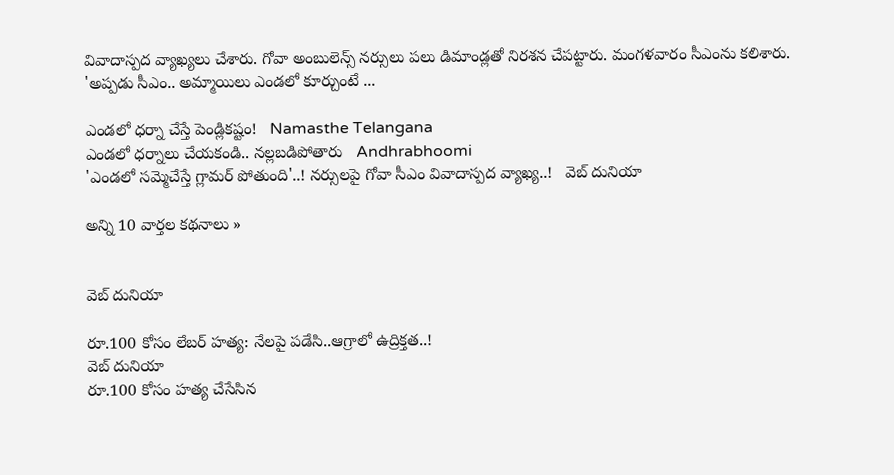వివాదాస్పద వ్యాఖ్యలు చేశారు. గోవా అంబులెన్స్ నర్సులు పలు డిమాండ్లతో నిరశన చేపట్టారు. మంగళవారం సీఎంను కలిశారు. 'అప్పడు సీఎం.. అమ్మాయిలు ఎండలో కూర్చుంటే ...

ఎండలో ధర్నా చేస్తే పెండ్లికష్టం!   Namasthe Telangana
ఎండలో ధర్నాలు చేయకండి.. నల్లబడిపోతారు   Andhrabhoomi
'ఎండలో సమ్మెచేస్తే గ్లామర్ పోతుంది'..! నర్సులపై గోవా సీఎం వివాదాస్పద వ్యాఖ్య..!   వెబ్ దునియా

అన్ని 10 వార్తల కథనాలు »


వెబ్ దునియా

రూ.100 కోసం లేబర్ హత్య: నేలపై పడేసి..ఆగ్రాలో ఉద్రిక్తత..!
వెబ్ దునియా
రూ.100 కోసం హత్య చేసేసిన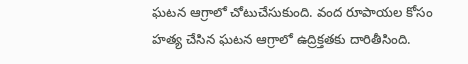ఘటన ఆగ్రాలో చోటుచేసుకుంది. వంద రూపాయల కోసం హత్య చేసిన ఘటన ఆగ్రాలో ఉద్రిక్తతకు దారితీసింది.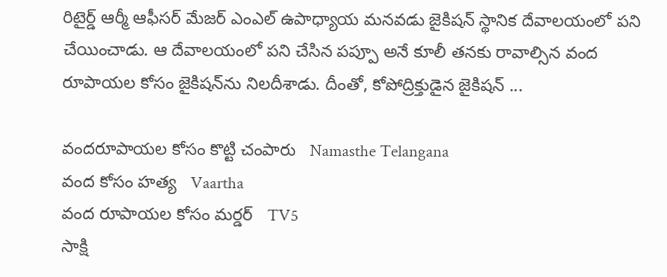రిటైర్డ్ ఆర్మీ ఆఫీసర్ మేజర్ ఎంఎల్ ఉపాధ్యాయ మనవడు జైకిషన్ స్థానిక దేవాలయంలో పని చేయించాడు. ఆ దేవాలయంలో పని చేసిన పప్పూ అనే కూలీ తనకు రావాల్సిన వంద రూపాయల కోసం జైకిషన్‌ను నిలదీశాడు. దీంతో, కోపోద్రిక్తుడైన జైకిషన్ ...

వందరూపాయల కోసం కొట్టి చంపారు   Namasthe Telangana
వంద కోసం హత్య   Vaartha
వంద రూపాయల కోసం మర్డర్   TV5
సాక్షి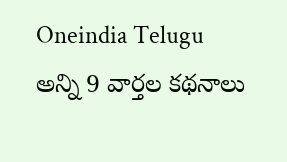Oneindia Telugu
అన్ని 9 వార్తల కథనాలు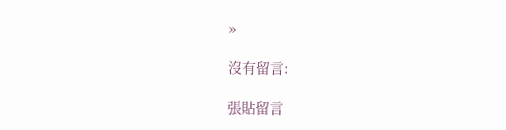»

沒有留言:

張貼留言